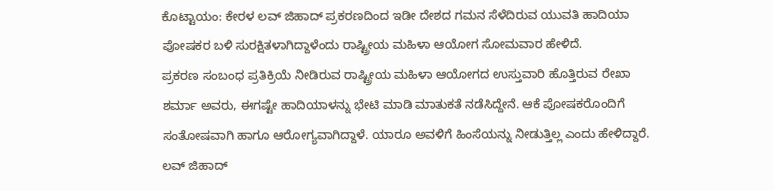ಕೊಟ್ಟಾಯಂ: ಕೇರಳ ಲವ್ ಜಿಹಾದ್ ಪ್ರಕರಣದಿಂದ ಇಡೀ ದೇಶದ ಗಮನ ಸೆಳೆದಿರುವ ಯುವತಿ ಹಾದಿಯಾ ಪೋಷಕರ ಬಳಿ ಸುರಕ್ಷಿತಳಾಗಿದ್ದಾಳೆಂದು ರಾಷ್ಟ್ರೀಯ ಮಹಿಳಾ ಆಯೋಗ ಸೋಮವಾರ ಹೇಳಿದೆ.
ಪ್ರಕರಣ ಸಂಬಂಧ ಪ್ರತಿಕ್ರಿಯೆ ನೀಡಿರುವ ರಾಷ್ಟ್ರೀಯ ಮಹಿಳಾ ಆಯೋಗದ ಉಸ್ತುವಾರಿ ಹೊತ್ತಿರುವ ರೇಖಾ ಶರ್ಮಾ ಅವರು, ಈಗಷ್ಟೇ ಹಾದಿಯಾಳನ್ನು ಭೇಟಿ ಮಾಡಿ ಮಾತುಕತೆ ನಡೆಸಿದ್ದೇನೆ. ಆಕೆ ಪೋಷಕರೊಂದಿಗೆ ಸಂತೋಷವಾಗಿ ಹಾಗೂ ಆರೋಗ್ಯವಾಗಿದ್ದಾಳೆ. ಯಾರೂ ಅವಳಿಗೆ ಹಿಂಸೆಯನ್ನು ನೀಡುತ್ತಿಲ್ಲ ಎಂದು ಹೇಳಿದ್ದಾರೆ.
ಲವ್ ಜಿಹಾದ್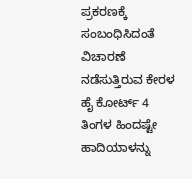ಪ್ರಕರಣಕ್ಕೆ ಸಂಬಂಧಿಸಿದಂತೆ ವಿಚಾರಣೆ ನಡೆಸುತ್ತಿರುವ ಕೇರಳ ಹೈ ಕೋರ್ಟ್ 4 ತಿಂಗಳ ಹಿಂದಷ್ಟೇ ಹಾದಿಯಾಳನ್ನು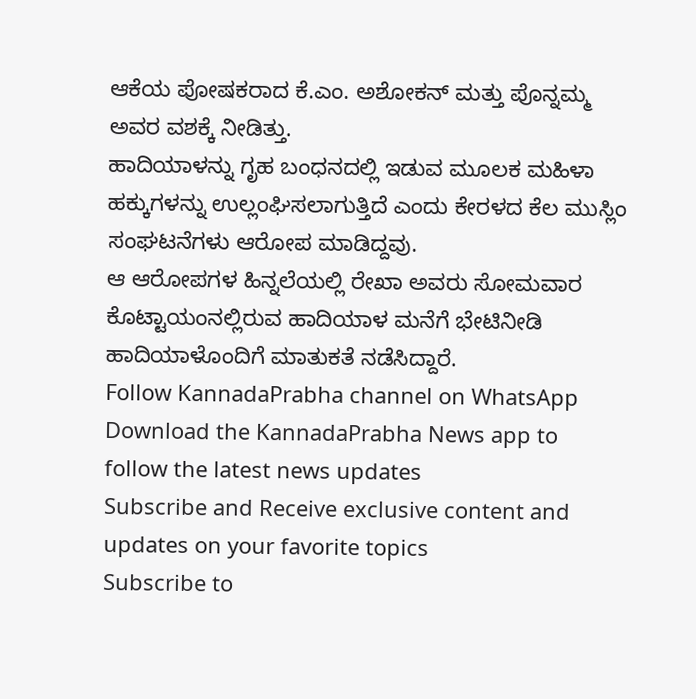ಆಕೆಯ ಪೋಷಕರಾದ ಕೆ.ಎಂ. ಅಶೋಕನ್ ಮತ್ತು ಪೊನ್ನಮ್ಮ ಅವರ ವಶಕ್ಕೆ ನೀಡಿತ್ತು.
ಹಾದಿಯಾಳನ್ನು ಗೃಹ ಬಂಧನದಲ್ಲಿ ಇಡುವ ಮೂಲಕ ಮಹಿಳಾ ಹಕ್ಕುಗಳನ್ನು ಉಲ್ಲಂಘಿಸಲಾಗುತ್ತಿದೆ ಎಂದು ಕೇರಳದ ಕೆಲ ಮುಸ್ಲಿಂ ಸಂಘಟನೆಗಳು ಆರೋಪ ಮಾಡಿದ್ದವು.
ಆ ಆರೋಪಗಳ ಹಿನ್ನಲೆಯಲ್ಲಿ ರೇಖಾ ಅವರು ಸೋಮವಾರ ಕೊಟ್ಟಾಯಂನಲ್ಲಿರುವ ಹಾದಿಯಾಳ ಮನೆಗೆ ಭೇಟಿನೀಡಿ ಹಾದಿಯಾಳೊಂದಿಗೆ ಮಾತುಕತೆ ನಡೆಸಿದ್ದಾರೆ.
Follow KannadaPrabha channel on WhatsApp
Download the KannadaPrabha News app to follow the latest news updates
Subscribe and Receive exclusive content and updates on your favorite topics
Subscribe to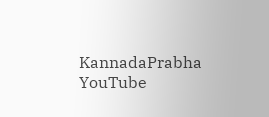KannadaPrabha YouTube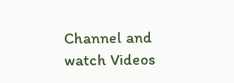Channel and watch Videos